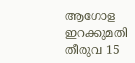ആഗോള ഇറക്കുമതി തീരുവ 15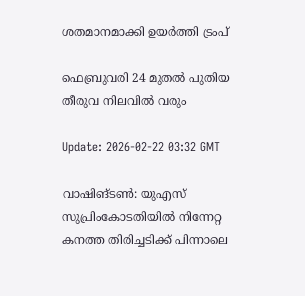ശതമാനമാക്കി ഉയർത്തി ട്രംപ്

ഫെബ്രുവരി 24 മുതൽ പുതിയ തീരുവ നിലവിൽ വരും

Update: 2026-02-22 03:32 GMT

വാഷിങ്ടൺ: യുഎസ് സുപ്രിംകോടതിയിൽ നിന്നേറ്റ കനത്ത തിരിച്ചടിക്ക് പിന്നാലെ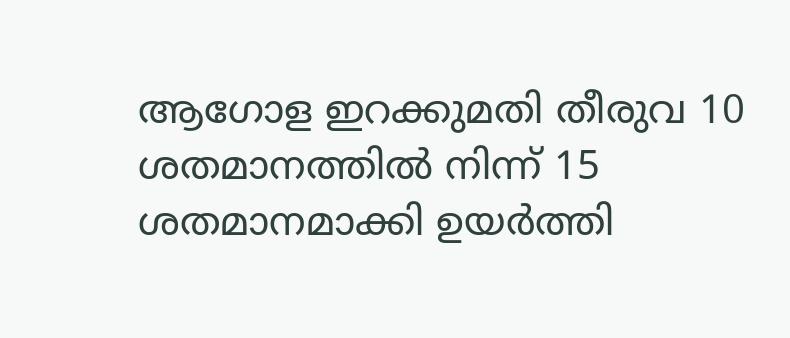ആഗോള ഇറക്കുമതി തീരുവ 10 ശതമാനത്തിൽ നിന്ന് 15 ശതമാനമാക്കി ഉയർത്തി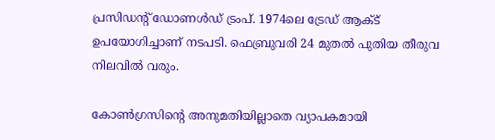പ്രസിഡന്റ് ഡോണൾഡ് ട്രംപ്. 1974ലെ ട്രേഡ് ആക്ട് ഉപയോഗിച്ചാണ് നടപടി. ഫെബ്രുവരി 24 മുതൽ പുതിയ തീരുവ നിലവിൽ വരും.

കോൺഗ്രസിന്റെ അനുമതിയില്ലാതെ വ്യാപകമായി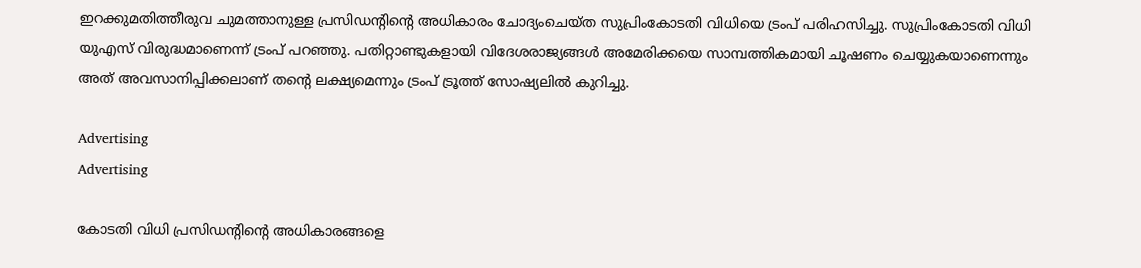ഇറക്കുമതിത്തീരുവ ചുമത്താനുള്ള പ്രസിഡന്റിന്റെ അധികാരം ചോദ്യംചെയ്ത സുപ്രിംകോടതി വിധിയെ ട്രംപ് പരിഹസിച്ചു. സുപ്രിംകോടതി വിധി യുഎസ് വിരുദ്ധമാണെന്ന് ട്രംപ് പറഞ്ഞു. പതിറ്റാണ്ടുകളായി വിദേശരാജ്യങ്ങൾ അമേരിക്കയെ സാമ്പത്തികമായി ചൂഷണം ചെയ്യുകയാണെന്നും അത് അവസാനിപ്പിക്കലാണ് തന്റെ ലക്ഷ്യമെന്നും ട്രംപ് ട്രൂത്ത് സോഷ്യലിൽ കുറിച്ചു.

Advertising
Advertising

കോടതി വിധി പ്രസിഡന്റിന്റെ അധികാരങ്ങളെ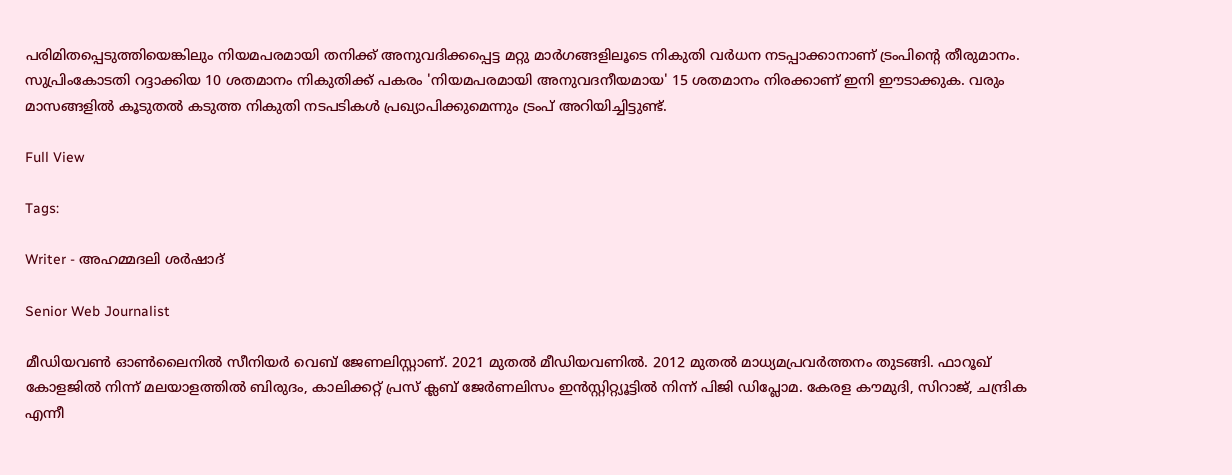പരിമിതപ്പെടുത്തിയെങ്കിലും നിയമപരമായി തനിക്ക് അനുവദിക്കപ്പെട്ട മറ്റു മാർഗങ്ങളിലൂടെ നികുതി വർധന നടപ്പാക്കാനാണ് ട്രംപിന്റെ തീരുമാനം. സുപ്രിംകോടതി റദ്ദാക്കിയ 10 ശതമാനം നികുതിക്ക് പകരം 'നിയമപരമായി അനുവദനീയമായ' 15 ശതമാനം നിരക്കാണ് ഇനി ഈടാക്കുക. വരും മാസങ്ങളിൽ കൂടുതൽ കടുത്ത നികുതി നടപടികൾ പ്രഖ്യാപിക്കുമെന്നും ട്രംപ് അറിയിച്ചിട്ടുണ്ട്.

Full View

Tags:

Writer - അഹമ്മദലി ശര്‍ഷാദ്

Senior Web Journalist

മീഡിയവൺ ഓൺലൈനിൽ സീനിയർ വെബ് ജേണലിസ്റ്റാണ്. 2021 മുതൽ മീഡിയവണിൽ. 2012 മുതൽ മാധ്യമപ്രവർത്തനം തുടങ്ങി. ഫാറൂഖ് കോളജിൽ നിന്ന് മലയാളത്തിൽ ബിരുദം, കാലിക്കറ്റ് പ്രസ് ക്ലബ് ജേർണലിസം ഇൻസ്റ്റിറ്റ്യൂട്ടിൽ നിന്ന് പിജി ഡിപ്ലോമ. കേരള കൗമുദി, സിറാജ്, ചന്ദ്രിക എന്നീ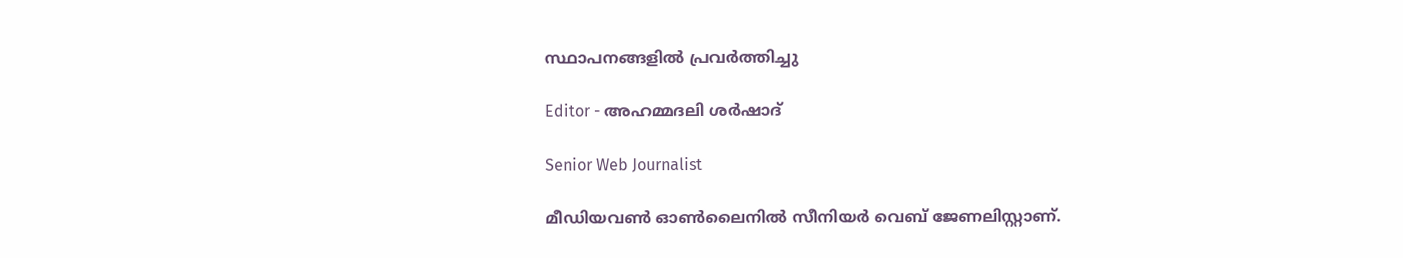സ്ഥാപനങ്ങളിൽ പ്രവർത്തിച്ചു

Editor - അഹമ്മദലി ശര്‍ഷാദ്

Senior Web Journalist

മീഡിയവൺ ഓൺലൈനിൽ സീനിയർ വെബ് ജേണലിസ്റ്റാണ്.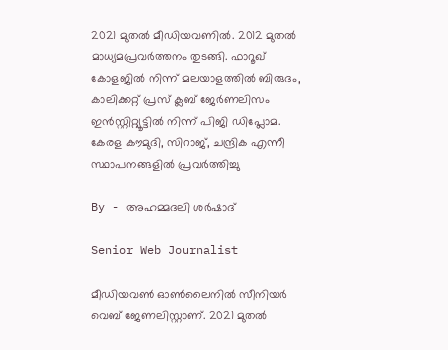2021 മുതൽ മീഡിയവണിൽ. 2012 മുതൽ മാധ്യമപ്രവർത്തനം തുടങ്ങി. ഫാറൂഖ് കോളജിൽ നിന്ന് മലയാളത്തിൽ ബിരുദം, കാലിക്കറ്റ് പ്രസ് ക്ലബ് ജേർണലിസം ഇൻസ്റ്റിറ്റ്യൂട്ടിൽ നിന്ന് പിജി ഡിപ്ലോമ. കേരള കൗമുദി, സിറാജ്, ചന്ദ്രിക എന്നീ സ്ഥാപനങ്ങളിൽ പ്രവർത്തിച്ചു

By - അഹമ്മദലി ശര്‍ഷാദ്

Senior Web Journalist

മീഡിയവൺ ഓൺലൈനിൽ സീനിയർ വെബ് ജേണലിസ്റ്റാണ്. 2021 മുതൽ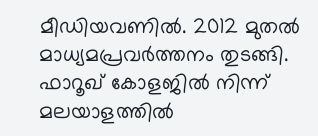മീഡിയവണിൽ. 2012 മുതൽ മാധ്യമപ്രവർത്തനം തുടങ്ങി. ഫാറൂഖ് കോളജിൽ നിന്ന് മലയാളത്തിൽ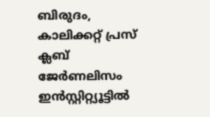ബിരുദം, കാലിക്കറ്റ് പ്രസ് ക്ലബ് ജേർണലിസം ഇൻസ്റ്റിറ്റ്യൂട്ടിൽ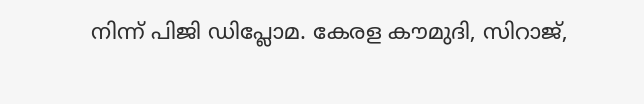നിന്ന് പിജി ഡിപ്ലോമ. കേരള കൗമുദി, സിറാജ്,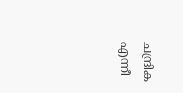ചന്ദ്രിക എന്നീ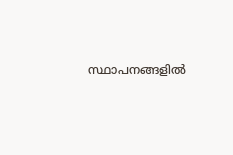സ്ഥാപനങ്ങളിൽ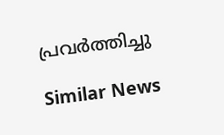പ്രവർത്തിച്ചു

Similar News